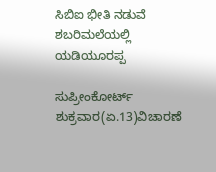ಸಿಬಿಐ ಭೀತಿ ನಡುವೆ ಶಬರಿಮಲೆಯಲ್ಲಿ ಯಡಿಯೂರಪ್ಪ

ಸುಪ್ರೀಂಕೋರ್ಟ್ ಶುಕ್ರವಾರ(ಏ.13)ವಿಚಾರಣೆ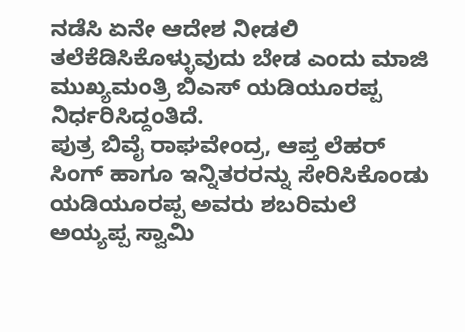ನಡೆಸಿ ಏನೇ ಆದೇಶ ನೀಡಲಿ ತಲೆಕೆಡಿಸಿಕೊಳ್ಳುವುದು ಬೇಡ ಎಂದು ಮಾಜಿ ಮುಖ್ಯಮಂತ್ರಿ ಬಿಎಸ್ ಯಡಿಯೂರಪ್ಪ ನಿರ್ಧರಿಸಿದ್ದಂತಿದೆ.
ಪುತ್ರ ಬಿವೈ ರಾಘವೇಂದ್ರ, ಆಪ್ತ ಲೆಹರ್ ಸಿಂಗ್ ಹಾಗೂ ಇನ್ನಿತರರನ್ನು ಸೇರಿಸಿಕೊಂಡು ಯಡಿಯೂರಪ್ಪ ಅವರು ಶಬರಿಮಲೆ ಅಯ್ಯಪ್ಪ ಸ್ವಾಮಿ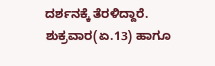ದರ್ಶನಕ್ಕೆ ತೆರಳಿದ್ದಾರೆ. ಶುಕ್ರವಾರ(ಏ.13) ಹಾಗೂ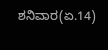ಶನಿವಾರ(ಏ.14)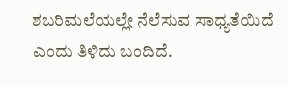ಶಬರಿಮಲೆಯಲ್ಲೇ ನೆಲೆಸುವ ಸಾಧ್ಯತೆಯಿದೆ ಎಂದು ತಿಳಿದು ಬಂದಿದೆ.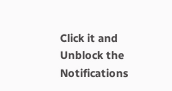Click it and Unblock the Notifications